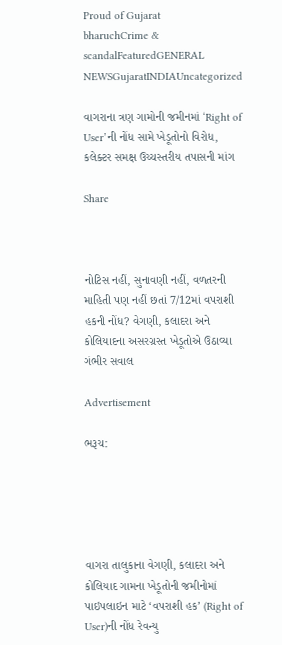Proud of Gujarat
bharuchCrime & scandalFeaturedGENERAL NEWSGujaratINDIAUncategorized

વાગરાના ત્રણ ગામોની જમીનમાં ‘Right of User’ની નોંધ સામે ખેડૂતોનો વિરોધ, કલેક્ટર સમક્ષ ઉચ્ચસ્તરીય તપાસની માંગ

Share



નોટિસ નહીં, સુનાવણી નહીં, વળતરની માહિતી પણ નહીં છતાં 7/12માં વપરાશી હકની નોંધ? વેગણી, કલાદરા અને કોલિયાદના અસરગ્રસ્ત ખેડૂતોએ ઉઠાવ્યા ગંભીર સવાલ

Advertisement

ભરૂચ:





વાગરા તાલુકાના વેગણી, કલાદરા અને કોલિયાદ ગામના ખેડૂતોની જમીનોમાં પાઇપલાઇન માટે ‘વપરાશી હક’ (Right of User)ની નોંધ રેવન્યુ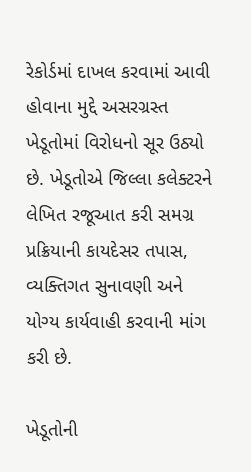રેકોર્ડમાં દાખલ કરવામાં આવી હોવાના મુદ્દે અસરગ્રસ્ત ખેડૂતોમાં વિરોધનો સૂર ઉઠ્યો છે. ખેડૂતોએ જિલ્લા કલેક્ટરને લેખિત રજૂઆત કરી સમગ્ર પ્રક્રિયાની કાયદેસર તપાસ, વ્યક્તિગત સુનાવણી અને યોગ્ય કાર્યવાહી કરવાની માંગ કરી છે.

ખેડૂતોની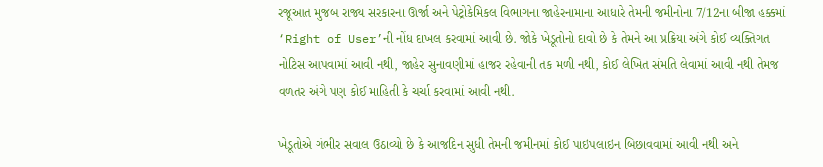રજૂઆત મુજબ રાજ્ય સરકારના ઊર્જા અને પેટ્રોકેમિકલ વિભાગના જાહેરનામાના આધારે તેમની જમીનોના 7/12ના બીજા હક્કમાં ‘Right of User’ની નોંધ દાખલ કરવામાં આવી છે. જોકે ખેડૂતોનો દાવો છે કે તેમને આ પ્રક્રિયા અંગે કોઈ વ્યક્તિગત નોટિસ આપવામાં આવી નથી, જાહેર સુનાવણીમાં હાજર રહેવાની તક મળી નથી, કોઈ લેખિત સંમતિ લેવામાં આવી નથી તેમજ વળતર અંગે પણ કોઈ માહિતી કે ચર્ચા કરવામાં આવી નથી.

ખેડૂતોએ ગંભીર સવાલ ઉઠાવ્યો છે કે આજદિન સુધી તેમની જમીનમાં કોઈ પાઇપલાઇન બિછાવવામાં આવી નથી અને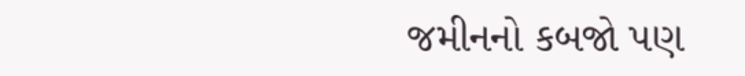જમીનનો કબજો પણ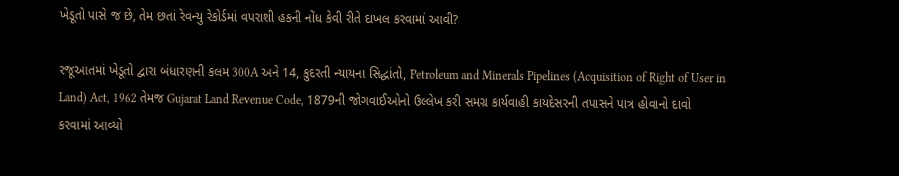ખેડૂતો પાસે જ છે, તેમ છતાં રેવન્યુ રેકોર્ડમાં વપરાશી હકની નોંધ કેવી રીતે દાખલ કરવામાં આવી?

રજૂઆતમાં ખેડૂતો દ્વારા બંધારણની કલમ 300A અને 14, કુદરતી ન્યાયના સિદ્ધાંતો, Petroleum and Minerals Pipelines (Acquisition of Right of User in Land) Act, 1962 તેમજ Gujarat Land Revenue Code, 1879ની જોગવાઈઓનો ઉલ્લેખ કરી સમગ્ર કાર્યવાહી કાયદેસરની તપાસને પાત્ર હોવાનો દાવો કરવામાં આવ્યો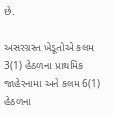છે.

અસરગ્રસ્ત ખેડૂતોએ કલમ 3(1) હેઠળના પ્રાથમિક જાહેરનામા અને કલમ 6(1) હેઠળના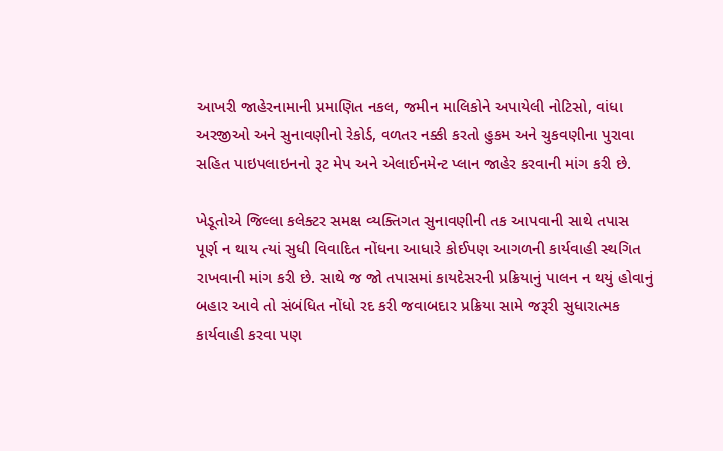આખરી જાહેરનામાની પ્રમાણિત નકલ, જમીન માલિકોને અપાયેલી નોટિસો, વાંધા અરજીઓ અને સુનાવણીનો રેકોર્ડ, વળતર નક્કી કરતો હુકમ અને ચુકવણીના પુરાવા સહિત પાઇપલાઇનનો રૂટ મેપ અને એલાઈનમેન્ટ પ્લાન જાહેર કરવાની માંગ કરી છે.

ખેડૂતોએ જિલ્લા કલેક્ટર સમક્ષ વ્યક્તિગત સુનાવણીની તક આપવાની સાથે તપાસ પૂર્ણ ન થાય ત્યાં સુધી વિવાદિત નોંધના આધારે કોઈપણ આગળની કાર્યવાહી સ્થગિત રાખવાની માંગ કરી છે. સાથે જ જો તપાસમાં કાયદેસરની પ્રક્રિયાનું પાલન ન થયું હોવાનું બહાર આવે તો સંબંધિત નોંધો રદ કરી જવાબદાર પ્રક્રિયા સામે જરૂરી સુધારાત્મક કાર્યવાહી કરવા પણ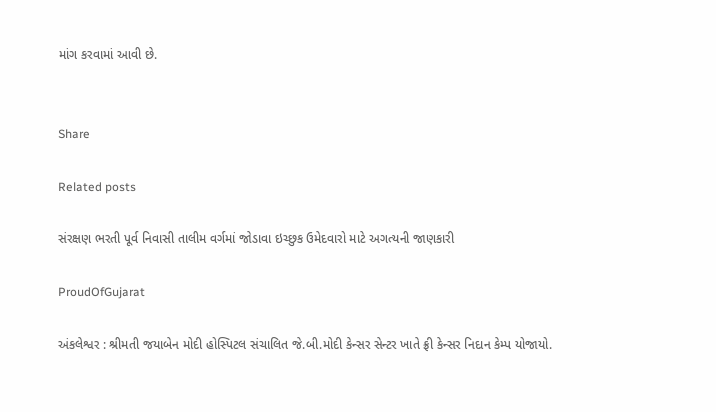માંગ કરવામાં આવી છે.


Share

Related posts

સંરક્ષણ ભરતી પૂર્વ નિવાસી તાલીમ વર્ગમાં જોડાવા ઇચ્છુક ઉમેદવારો માટે અગત્યની જાણકારી

ProudOfGujarat

અંકલેશ્વર : શ્રીમતી જયાબેન મોદી હોસ્પિટલ સંચાલિત જે.બી.મોદી કેન્સર સેન્ટર ખાતે ફ્રી કેન્સર નિદાન કેમ્પ યોજાયો.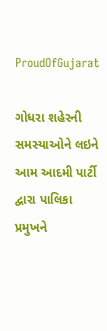ProudOfGujarat

ગોધરા શહેરની સમસ્યાઓને લઇને આમ આદમી પાર્ટી દ્વારા પાલિકા પ્રમુખને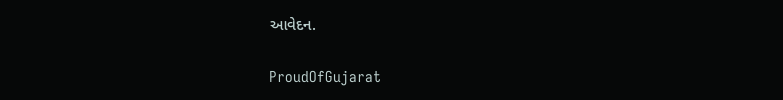આવેદન.

ProudOfGujarat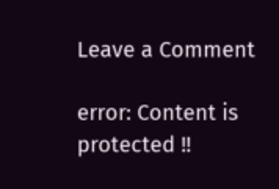Leave a Comment

error: Content is protected !!